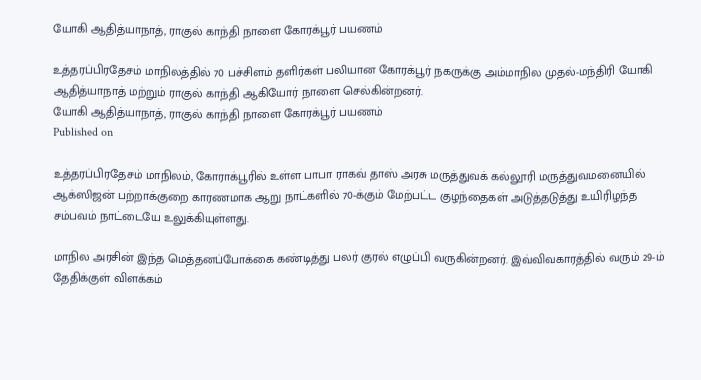யோகி ஆதித்யாநாத், ராகுல் காந்தி நாளை கோரக்பூர் பயணம்

உத்தரப்பிரதேசம் மாநிலத்தில் 70 பச்சிளம் தளிர்கள் பலியான கோரக்பூர் நகருக்கு அம்மாநில முதல்-மந்திரி யோகி ஆதித்யாநாத் மற்றும் ராகுல் காந்தி ஆகியோர் நாளை செல்கின்றனர்.
யோகி ஆதித்யாநாத், ராகுல் காந்தி நாளை கோரக்பூர் பயணம்
Published on

உத்தரப்பிரதேசம் மாநிலம், கோராக்பூரில் உள்ள பாபா ராகவ் தாஸ் அரசு மருத்துவக் கல்லூரி மருத்துவமனையில் ஆக்ஸிஜன் பற்றாக்குறை காரணமாக ஆறு நாட்களில் 70-க்கும் மேற்பட்ட குழந்தைகள் அடுத்தடுத்து உயிரிழந்த சம்பவம் நாட்டையே உலுக்கியுள்ளது.

மாநில அரசின் இந்த மெத்தனப்போக்கை கண்டித்து பலர் குரல் எழுப்பி வருகின்றனர். இவ்விவகாரத்தில் வரும் 29-ம் தேதிக்குள் விளக்கம்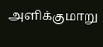அளிக்குமாறு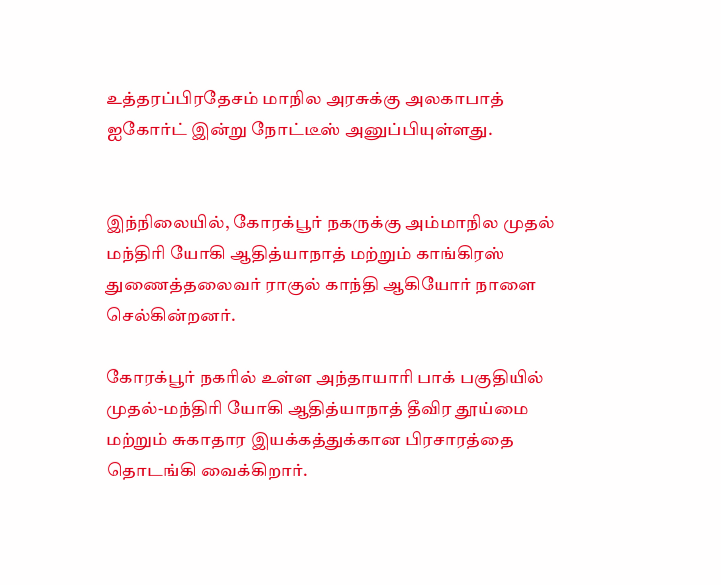உத்தரப்பிரதேசம் மாநில அரசுக்கு அலகாபாத் ஐகோர்ட் இன்று நோட்டீஸ் அனுப்பியுள்ளது.


இந்நிலையில், கோரக்பூர் நகருக்கு அம்மாநில முதல் மந்திரி யோகி ஆதித்யாநாத் மற்றும் காங்கிரஸ் துணைத்தலைவர் ராகுல் காந்தி ஆகியோர் நாளை செல்கின்றனர்.

கோரக்பூர் நகரில் உள்ள அந்தாயாரி பாக் பகுதியில் முதல்-மந்திரி யோகி ஆதித்யாநாத் தீவிர தூய்மை மற்றும் சுகாதார இயக்கத்துக்கான பிரசாரத்தை தொடங்கி வைக்கிறார்.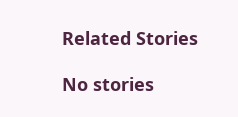Related Stories

No stories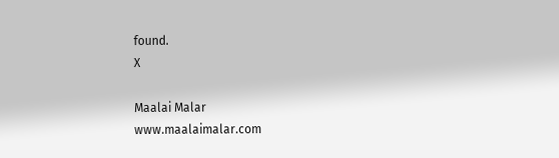found.
X

Maalai Malar
www.maalaimalar.com